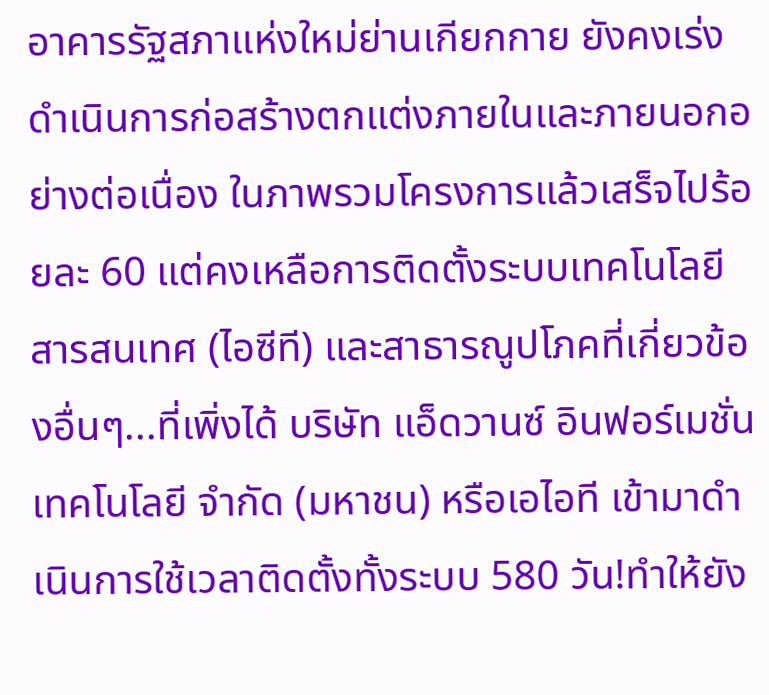อาคารรัฐสภาแห่งใหม่ย่านเกียกกาย ยังคงเร่งดำเนินการก่อสร้างตกแต่งภายในและภายนอกอย่างต่อเนื่อง ในภาพรวมโครงการแล้วเสร็จไปร้อยละ 60 แต่คงเหลือการติดตั้งระบบเทคโนโลยีสารสนเทศ (ไอซีที) และสาธารณูปโภคที่เกี่ยวข้องอื่นๆ...ที่เพิ่งได้ บริษัท แอ็ดวานซ์ อินฟอร์เมชั่น เทคโนโลยี จำกัด (มหาชน) หรือเอไอที เข้ามาดำเนินการใช้เวลาติดตั้งทั้งระบบ 580 วัน!ทำให้ยัง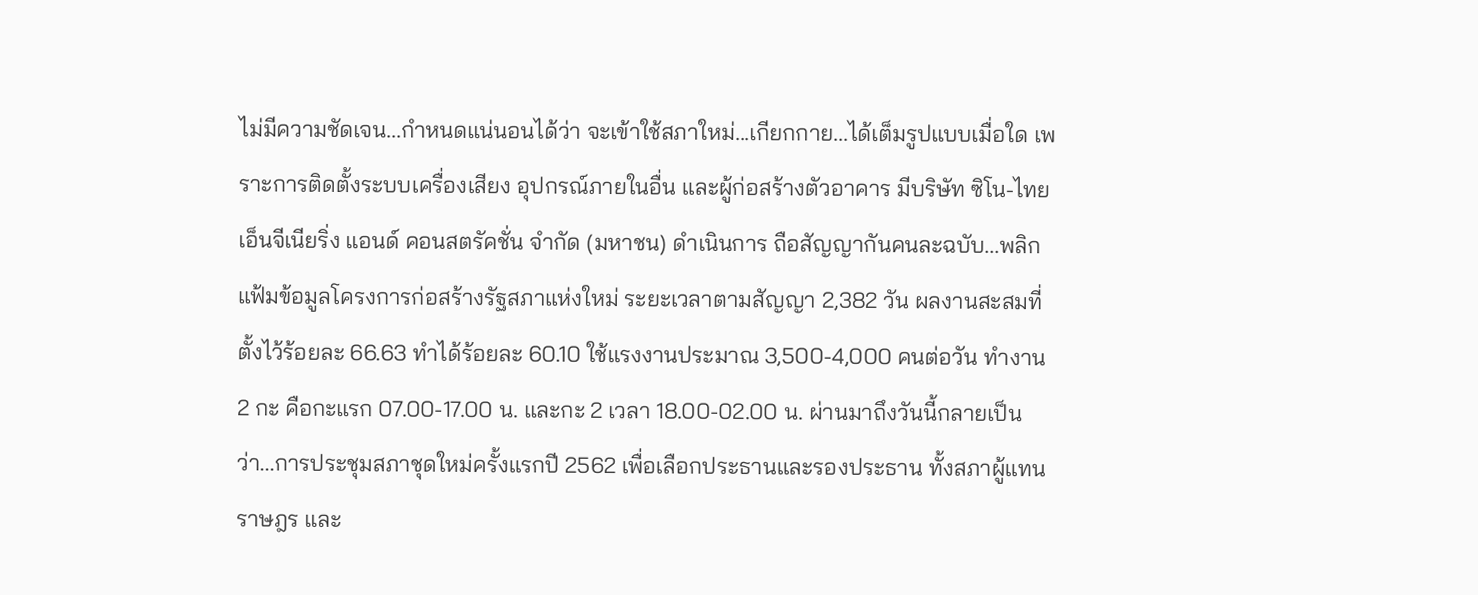ไม่มีความชัดเจน...กำหนดแน่นอนได้ว่า จะเข้าใช้สภาใหม่...เกียกกาย...ได้เต็มรูปแบบเมื่อใด เพราะการติดตั้งระบบเครื่องเสียง อุปกรณ์ภายในอื่น และผู้ก่อสร้างตัวอาคาร มีบริษัท ซิโน-ไทย เอ็นจีเนียริ่ง แอนด์ คอนสตรัคชั่น จำกัด (มหาชน) ดำเนินการ ถือสัญญากันคนละฉบับ...พลิกแฟ้มข้อมูลโครงการก่อสร้างรัฐสภาแห่งใหม่ ระยะเวลาตามสัญญา 2,382 วัน ผลงานสะสมที่ตั้งไว้ร้อยละ 66.63 ทำได้ร้อยละ 60.10 ใช้แรงงานประมาณ 3,500-4,000 คนต่อวัน ทำงาน 2 กะ คือกะแรก 07.00-17.00 น. และกะ 2 เวลา 18.00-02.00 น. ผ่านมาถึงวันนี้กลายเป็นว่า...การประชุมสภาชุดใหม่ครั้งแรกปี 2562 เพื่อเลือกประธานและรองประธาน ทั้งสภาผู้แทนราษฎร และ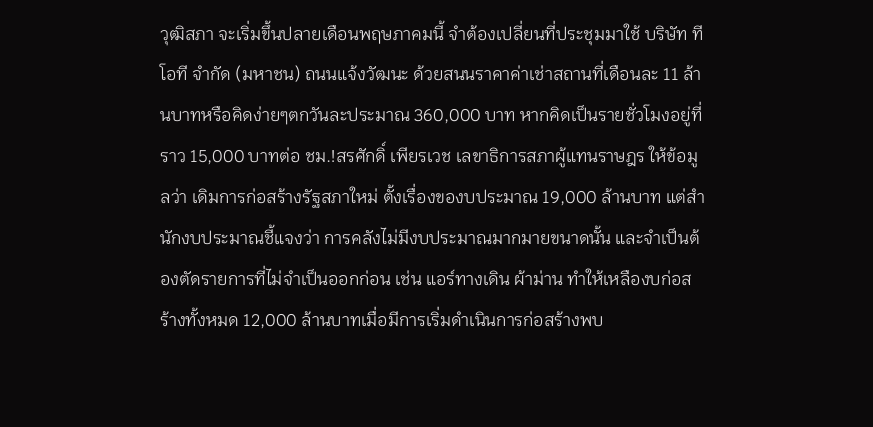วุฒิสภา จะเริ่มขึ้นปลายเดือนพฤษภาคมนี้ จำต้องเปลี่ยนที่ประชุมมาใช้ บริษัท ทีโอที จํากัด (มหาชน) ถนนแจ้งวัฒนะ ด้วยสนนราคาค่าเช่าสถานที่เดือนละ 11 ล้านบาทหรือคิดง่ายๆตกวันละประมาณ 360,000 บาท หากคิดเป็นรายชั่วโมงอยู่ที่ราว 15,000 บาทต่อ ชม.!สรศักดิ์ เพียรเวช เลขาธิการสภาผู้แทนราษฎร ให้ข้อมูลว่า เดิมการก่อสร้างรัฐสภาใหม่ ตั้งเรื่องของบประมาณ 19,000 ล้านบาท แต่สำนักงบประมาณชี้แจงว่า การคลังไม่มีงบประมาณมากมายขนาดนั้น และจำเป็นต้องตัดรายการที่ไม่จำเป็นออกก่อน เช่น แอร์ทางเดิน ผ้าม่าน ทำให้เหลืองบก่อสร้างทั้งหมด 12,000 ล้านบาทเมื่อมีการเริ่มดำเนินการก่อสร้างพบ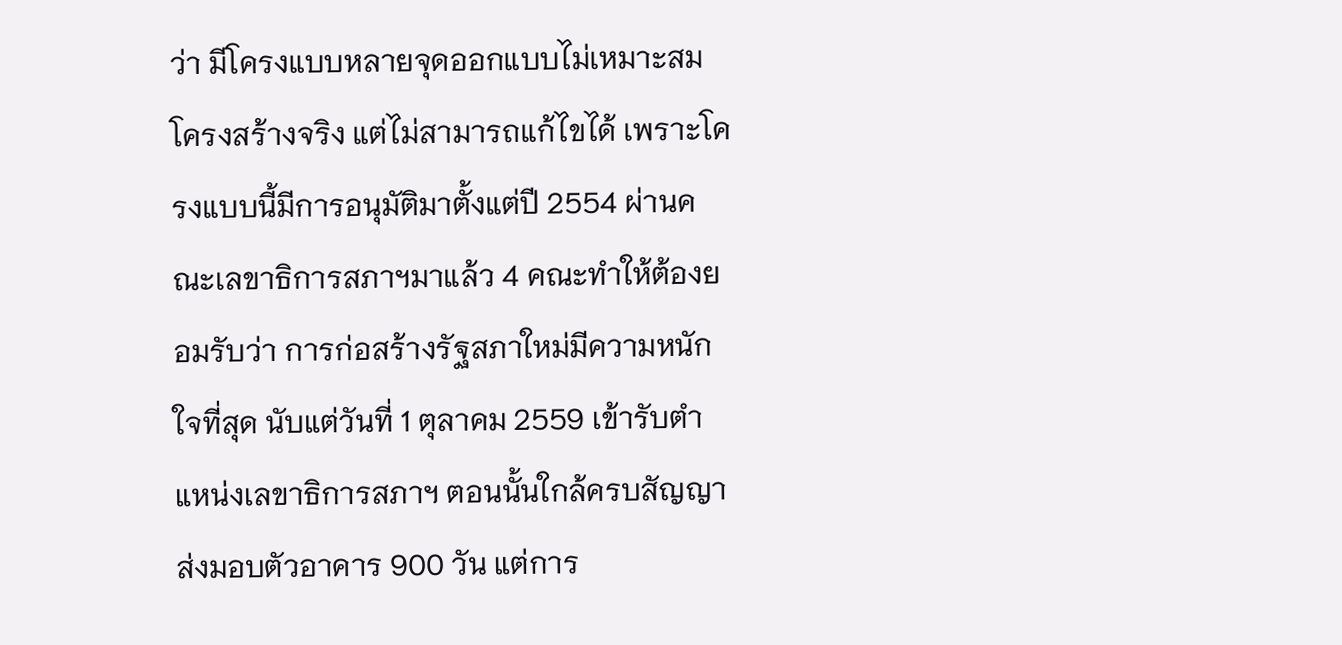ว่า มีโครงแบบหลายจุดออกแบบไม่เหมาะสมโครงสร้างจริง แต่ไม่สามารถแก้ไขได้ เพราะโครงแบบนี้มีการอนุมัติมาตั้งแต่ปี 2554 ผ่านคณะเลขาธิการสภาฯมาแล้ว 4 คณะทำให้ต้องยอมรับว่า การก่อสร้างรัฐสภาใหม่มีความหนักใจที่สุด นับแต่วันที่ 1 ตุลาคม 2559 เข้ารับตำแหน่งเลขาธิการสภาฯ ตอนนั้นใกล้ครบสัญญาส่งมอบตัวอาคาร 900 วัน แต่การ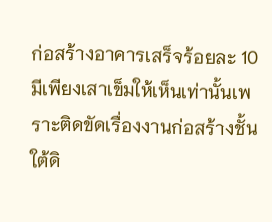ก่อสร้างอาคารเสร็จร้อยละ 10 มีเพียงเสาเข็มให้เห็นเท่านั้นเพราะติดขัดเรื่องงานก่อสร้างชั้นใต้ดิ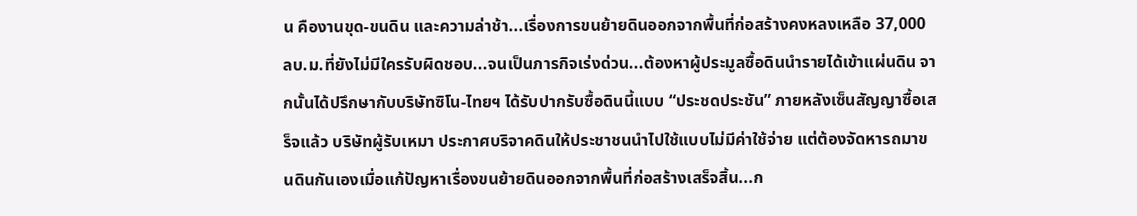น คืองานขุด-ขนดิน และความล่าช้า...เรื่องการขนย้ายดินออกจากพื้นที่ก่อสร้างคงหลงเหลือ 37,000 ลบ.ม.ที่ยังไม่มีใครรับผิดชอบ...จนเป็นภารกิจเร่งด่วน...ต้องหาผู้ประมูลซื้อดินนำรายได้เข้าแผ่นดิน จากนั้นได้ปรึกษากับบริษัทซิโน-ไทยฯ ได้รับปากรับซื้อดินนี้แบบ “ประชดประชัน” ภายหลังเซ็นสัญญาซื้อเสร็จแล้ว บริษัทผู้รับเหมา ประกาศบริจาคดินให้ประชาชนนำไปใช้แบบไม่มีค่าใช้จ่าย แต่ต้องจัดหารถมาขนดินกันเองเมื่อแก้ปัญหาเรื่องขนย้ายดินออกจากพื้นที่ก่อสร้างเสร็จสิ้น...ก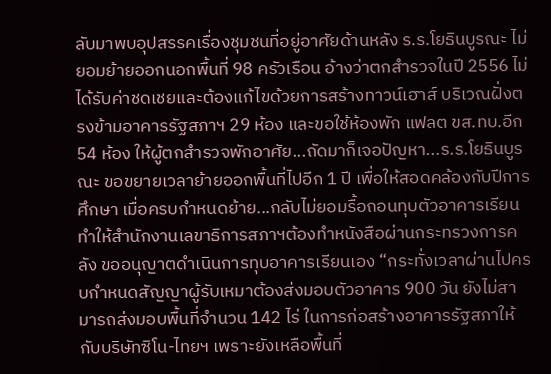ลับมาพบอุปสรรคเรื่องชุมชนที่อยู่อาศัยด้านหลัง ร.ร.โยธินบูรณะ ไม่ยอมย้ายออกนอกพื้นที่ 98 ครัวเรือน อ้างว่าตกสำรวจในปี 2556 ไม่ได้รับค่าชดเชยและต้องแก้ไขด้วยการสร้างทาวน์เฮาส์ บริเวณฝั่งตรงข้ามอาคารรัฐสภาฯ 29 ห้อง และขอใช้ห้องพัก แฟลต ขส.ทบ.อีก 54 ห้อง ให้ผู้ตกสำรวจพักอาศัย...ถัดมาก็เจอปัญหา...ร.ร.โยธินบูรณะ ขอขยายเวลาย้ายออกพื้นที่ไปอีก 1 ปี เพื่อให้สอดคล้องกับปีการศึกษา เมื่อครบกำหนดย้าย...กลับไม่ยอมรื้อถอนทุบตัวอาคารเรียน ทำให้สำนักงานเลขาธิการสภาฯต้องทำหนังสือผ่านกระทรวงการคลัง ขออนุญาตดำเนินการทุบอาคารเรียนเอง “กระทั่งเวลาผ่านไปครบกำหนดสัญญาผู้รับเหมาต้องส่งมอบตัวอาคาร 900 วัน ยังไม่สามารถส่งมอบพื้นที่จำนวน 142 ไร่ ในการก่อสร้างอาคารรัฐสภาให้กับบริษัทซิโน-ไทยฯ เพราะยังเหลือพื้นที่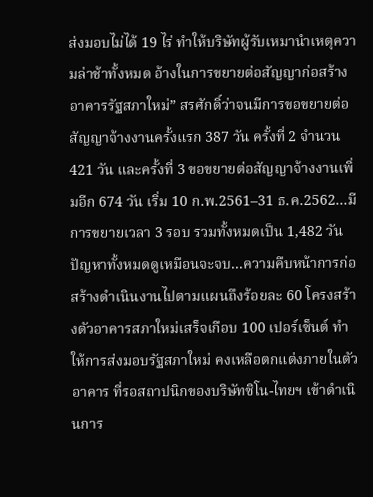ส่งมอบไม่ได้ 19 ไร่ ทำให้บริษัทผู้รับเหมานำเหตุความล่าช้าทั้งหมด อ้างในการขยายต่อสัญญาก่อสร้างอาคารรัฐสภาใหม่” สรศักดิ์ว่าจนมีการขอขยายต่อสัญญาจ้างงานครั้งแรก 387 วัน ครั้งที่ 2 จำนวน 421 วัน และครั้งที่ 3 ขอขยายต่อสัญญาจ้างงานเพิ่มอีก 674 วัน เริ่ม 10 ก.พ.2561–31 ธ.ค.2562...มีการขยายเวลา 3 รอบ รวมทั้งหมดเป็น 1,482 วันปัญหาทั้งหมดดูเหมือนจะจบ...ความคืบหน้าการก่อสร้างดำเนินงานไปตามแผนถึงร้อยละ 60 โครงสร้างตัวอาคารสภาใหม่เสร็จเกือบ 100 เปอร์เซ็นต์ ทำให้การส่งมอบรัฐสภาใหม่ คงเหลือตกแต่งภายในตัวอาคาร ที่รอสถาปนิกของบริษัทซิโน-ไทยฯ เข้าดำเนินการ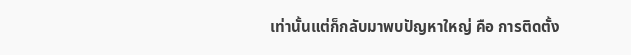เท่านั้นแต่ก็กลับมาพบปัญหาใหญ่ คือ การติดตั้ง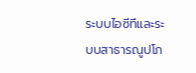ระบบไอซีทีและระบบสาธารณูปโภ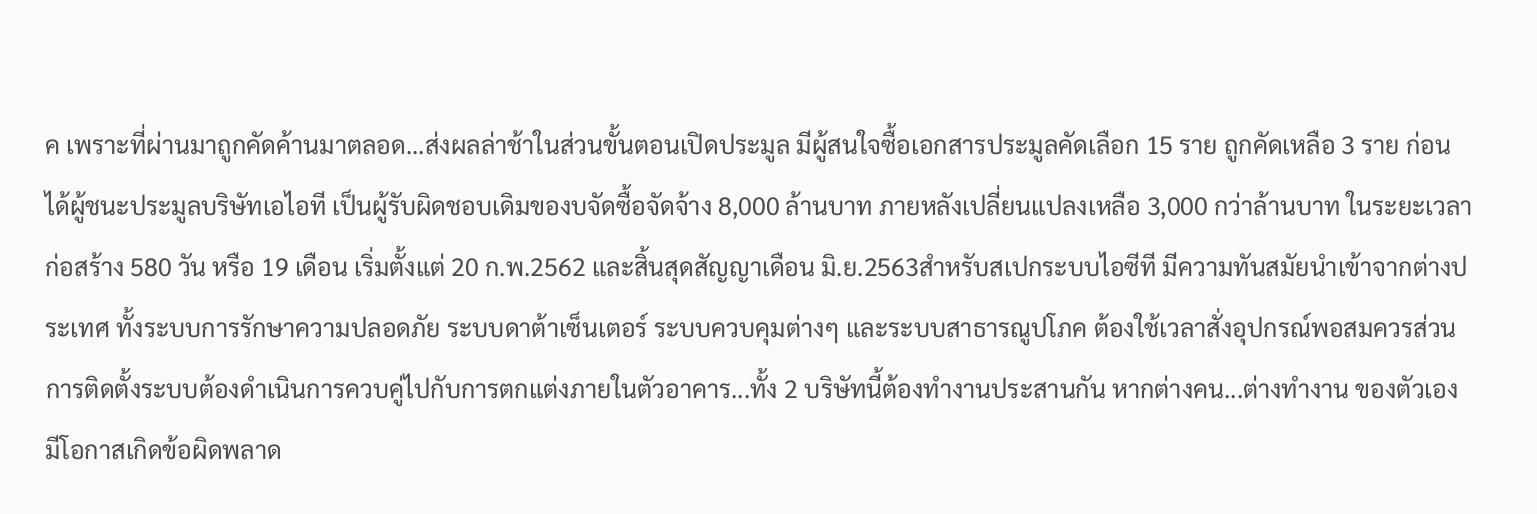ค เพราะที่ผ่านมาถูกคัดค้านมาตลอด...ส่งผลล่าช้าในส่วนขั้นตอนเปิดประมูล มีผู้สนใจซื้อเอกสารประมูลคัดเลือก 15 ราย ถูกคัดเหลือ 3 ราย ก่อนได้ผู้ชนะประมูลบริษัทเอไอที เป็นผู้รับผิดชอบเดิมของบจัดซื้อจัดจ้าง 8,000 ล้านบาท ภายหลังเปลี่ยนแปลงเหลือ 3,000 กว่าล้านบาท ในระยะเวลาก่อสร้าง 580 วัน หรือ 19 เดือน เริ่มตั้งแต่ 20 ก.พ.2562 และสิ้นสุดสัญญาเดือน มิ.ย.2563สำหรับสเปกระบบไอซีที มีความทันสมัยนำเข้าจากต่างประเทศ ทั้งระบบการรักษาความปลอดภัย ระบบดาต้าเซ็นเตอร์ ระบบควบคุมต่างๆ และระบบสาธารณูปโภค ต้องใช้เวลาสั่งอุปกรณ์พอสมควรส่วนการติดตั้งระบบต้องดำเนินการควบคู่ไปกับการตกแต่งภายในตัวอาคาร...ทั้ง 2 บริษัทนี้ต้องทำงานประสานกัน หากต่างคน...ต่างทำงาน ของตัวเอง มีโอกาสเกิดข้อผิดพลาด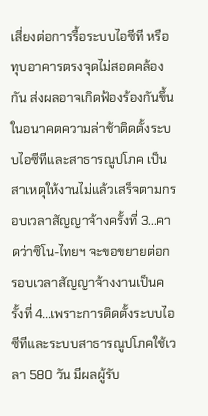เสี่ยงต่อการรื้อระบบไอซีที หรือทุบอาคารตรงจุดไม่สอดคล้องกัน ส่งผลอาจเกิดฟ้องร้องกันขึ้นในอนาคตความล่าช้าติดตั้งระบบไอซีทีและสาธารณูปโภค เป็นสาเหตุให้งานไม่แล้วเสร็จตามกรอบเวลาสัญญาจ้างครั้งที่ 3...คาดว่าซิโน-ไทยฯ จะขอขยายต่อกรอบเวลาสัญญาจ้างงานเป็นครั้งที่ 4...เพราะการติดตั้งระบบไอซีทีและระบบสาธารณูปโภคใช้เวลา 580 วัน มีผลผู้รับ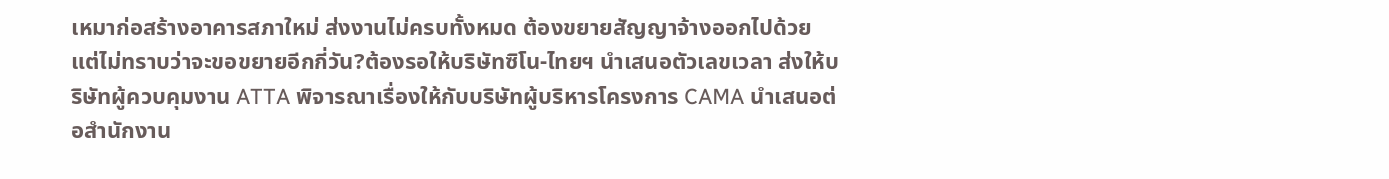เหมาก่อสร้างอาคารสภาใหม่ ส่งงานไม่ครบทั้งหมด ต้องขยายสัญญาจ้างออกไปด้วย แต่ไม่ทราบว่าจะขอขยายอีกกี่วัน?ต้องรอให้บริษัทซิโน-ไทยฯ นำเสนอตัวเลขเวลา ส่งให้บริษัทผู้ควบคุมงาน ATTA พิจารณาเรื่องให้กับบริษัทผู้บริหารโครงการ CAMA นำเสนอต่อสำนักงาน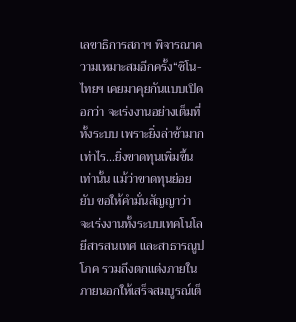เลขาธิการสภาฯ พิจารณาความเหมาะสมอีกครั้ง“ซิโน-ไทยฯ เคยมาคุยกันแบบเปิดอกว่า จะเร่งงานอย่างเต็มที่ทั้งระบบ เพราะยิ่งล่าช้ามากเท่าไร...ยิ่งขาดทุนเพิ่มขึ้นเท่านั้น แม้ว่าขาดทุนย่อยยับ ขอให้คำมั่นสัญญาว่า จะเร่งงานทั้งระบบเทคโนโลยีสารสนเทศ และสาธารณูปโภค รวมถึงตกแต่งภายใน ภายนอกให้เสร็จสมบูรณ์เต็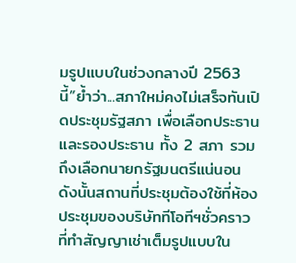มรูปแบบในช่วงกลางปี 2563 นี้”ย้ำว่า...สภาใหม่คงไม่เสร็จทันเปิดประชุมรัฐสภา เพื่อเลือกประธาน และรองประธาน ทั้ง 2 สภา รวมถึงเลือกนายกรัฐมนตรีแน่นอน ดังนั้นสถานที่ประชุมต้องใช้ที่ห้องประชุมของบริษัททีโอทีฯชั่วคราวที่ทำสัญญาเช่าเต็มรูปแบบใน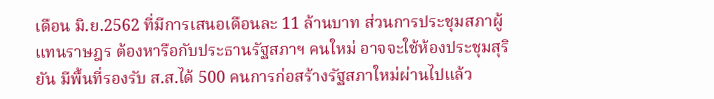เดือน มิ.ย.2562 ที่มีการเสนอเดือนละ 11 ล้านบาท ส่วนการประชุมสภาผู้แทนราษฎร ต้องหารือกับประธานรัฐสภาฯ คนใหม่ อาจจะใช้ห้องประชุมสุริยัน มีพื้นที่รองรับ ส.ส.ได้ 500 คนการก่อสร้างรัฐสภาใหม่ผ่านไปแล้ว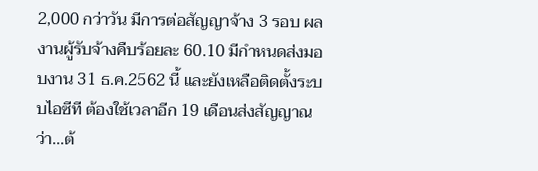2,000 กว่าวัน มีการต่อสัญญาจ้าง 3 รอบ ผลงานผู้รับจ้างคืบร้อยละ 60.10 มีกำหนดส่งมอบงาน 31 ธ.ค.2562 นี้ และยังเหลือติดตั้งระบบไอซีที ต้องใช้เวลาอีก 19 เดือนส่งสัญญาณว่า...ต้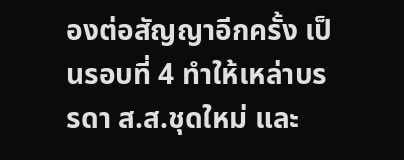องต่อสัญญาอีกครั้ง เป็นรอบที่ 4 ทำให้เหล่าบรรดา ส.ส.ชุดใหม่ และ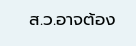ส.ว.อาจต้อง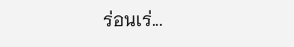ร่อนเร่...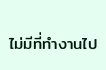ไม่มีที่ทำงานไป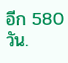อีก 580 วัน.